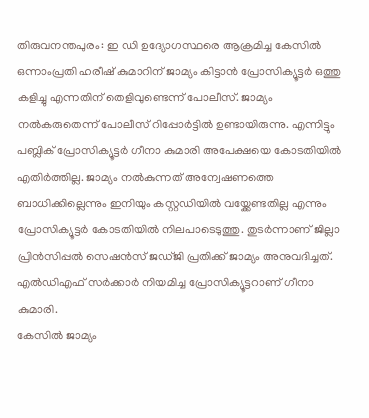തിരുവനന്തപുരം: ഇ ഡി ഉദ്യോഗസ്ഥരെ ആക്രമിച്ച കേസിൽ ഒന്നാംപ്രതി ഹരീഷ് കുമാറിന് ജാമ്യം കിട്ടാൻ പ്രോസിക്യൂട്ടർ ഒത്തു കളിച്ചു എന്നതിന് തെളിവുണ്ടെന്ന് പോലീസ്. ജാമ്യം നൽകരുതെന്ന് പോലീസ് റിപ്പോർട്ടിൽ ഉണ്ടായിരുന്നു. എന്നിട്ടും പബ്ലിക് പ്രോസിക്യൂട്ടർ ഗീനാ കുമാരി അപേക്ഷയെ കോടതിയിൽ എതിർത്തില്ല. ജാമ്യം നൽകുന്നത് അന്വേഷണത്തെ ബാധിക്കില്ലെന്നും ഇനിയും കസ്റ്റഡിയിൽ വയ്ക്കേണ്ടതില്ല എന്നും പ്രോസിക്യൂട്ടർ കോടതിയിൽ നിലപാടെടുത്തു. തുടർന്നാണ് ജില്ലാ പ്രിൻസിപ്പൽ സെഷൻസ് ജഡ്ജി പ്രതിക്ക് ജാമ്യം അനുവദിച്ചത്. എൽഡിഎഫ് സർക്കാർ നിയമിച്ച പ്രോസിക്യൂട്ടറാണ് ഗീനാ കുമാരി.
കേസിൽ ജാമ്യം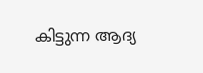കിട്ടുന്ന ആദ്യ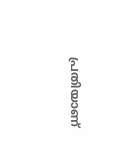പ്രതിയാണ്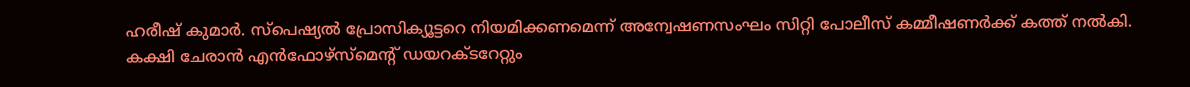ഹരീഷ് കുമാർ. സ്പെഷ്യൽ പ്രോസിക്യൂട്ടറെ നിയമിക്കണമെന്ന് അന്വേഷണസംഘം സിറ്റി പോലീസ് കമ്മീഷണർക്ക് കത്ത് നൽകി. കക്ഷി ചേരാൻ എൻഫോഴ്സ്മെന്റ് ഡയറക്ടറേറ്റും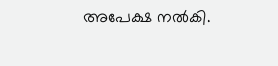അപേക്ഷ നൽകി.